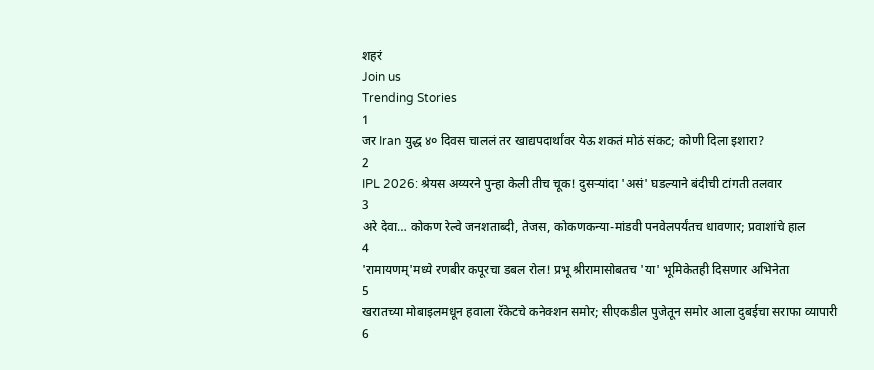शहरं
Join us
Trending Stories
1
जर Iran युद्ध ४० दिवस चाललं तर खाद्यपदार्थांवर येऊ शकतं मोठं संकट; कोणी दिला इशारा?
2
IPL 2026: श्रेयस अय्यरने पुन्हा केली तीच चूक! दुसऱ्यांदा 'असं' घडल्याने बंदीची टांगती तलवार
3
अरे देवा… कोकण रेल्वे जनशताब्दी, तेजस, कोकणकन्या-मांडवी पनवेलपर्यंतच धावणार; प्रवाशांचे हाल
4
'रामायणम्'मध्ये रणबीर कपूरचा डबल रोल! प्रभू श्रीरामासोबतच 'या' भूमिकेतही दिसणार अभिनेता
5
खरातच्या मोबाइलमधून हवाला रॅकेटचे कनेक्शन समोर; सीएकडील पुजेतून समोर आला दुबईचा सराफा व्यापारी
6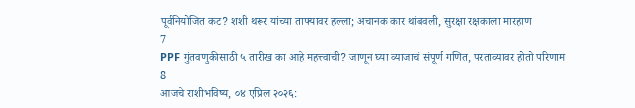पूर्वनियोजित कट? शशी थरूर यांच्या ताफ्यावर हल्ला; अचानक कार थांबवली, सुरक्षा रक्षकाला मारहाण
7
PPF गुंतवणुकीसाठी ५ तारीख का आहे महत्त्वाची? जाणून घ्या व्याजाचं संपूर्ण गणित, परताव्यावर होतो परिणाम
8
आजचे राशीभविष्य, ०४ एप्रिल २०२६: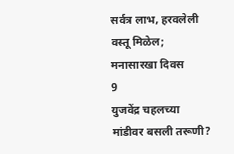सर्वत्र लाभ, हरवलेली वस्तू मिळेल; मनासारखा दिवस
9
युजवेंद्र चहलच्या मांडीवर बसली तरूणी?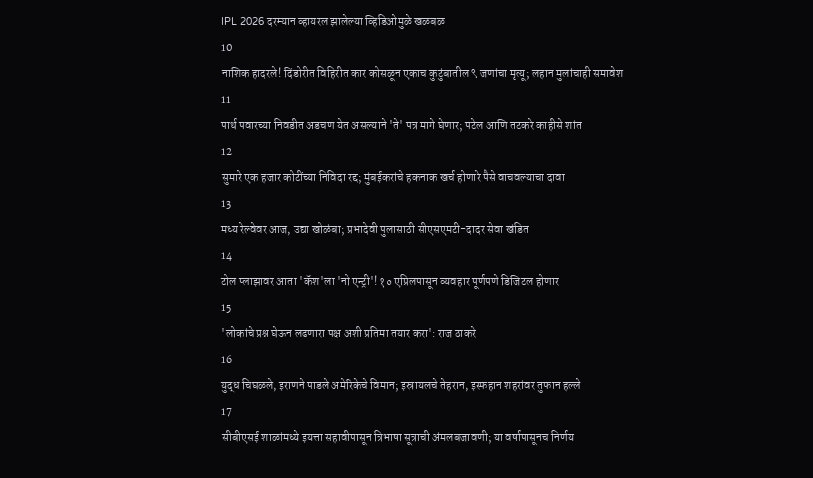IPL 2026 दरम्यान व्हायरल झालेल्या व्हिडिओमुळे खळबळ
10
नाशिक हादरले! दिंडोरीत विहिरीत कार कोसळून एकाच कुटुंबातील ९ जणांचा मृत्यू; लहान मुलांचाही समावेश
11
पार्थ पवारच्या निवडीत अडचण येत असल्याने 'ते' पत्र मागे घेणार; पटेल आणि तटकरे काहीसे शांत
12
सुमारे एक हजार कोटींच्या निविदा रद्द; मुंबईकरांचे हकनाक खर्च होणारे पैसे वाचवल्याचा दावा
13
मध्य रेल्वेवर आज, उद्या खोळंबा; प्रभादेवी पुलासाठी सीएसएमटी-दादर सेवा खंडित
14
टोल प्लाझावर आता 'कॅश'ला 'नो एन्ट्री'! १० एप्रिलपासून व्यवहार पूर्णपणे डिजिटल होणार
15
'लोकांचे प्रश्न घेऊन लढणारा पक्ष अशी प्रतिमा तयार करा': राज ठाकरे
16
युद्ध चिघळले, इराणने पाडले अमेरिकेचे विमान; इस्रायलचे तेहरान, इस्फहान शहरांवर तुफान हल्ले
17
सीबीएसई शाळांमध्ये इयत्ता सहावीपासून त्रिभाषा सूत्राची अंमलबजावणी; या वर्षापासूनच निर्णय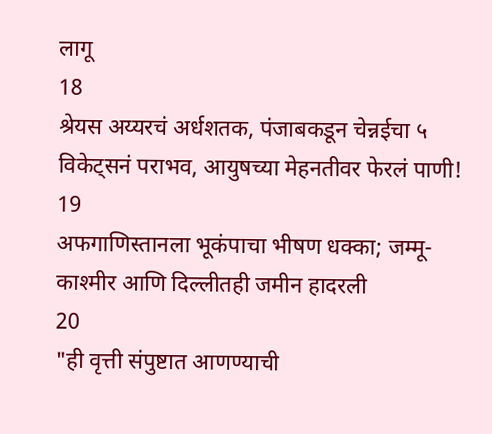लागू
18
श्रेयस अय्यरचं अर्धशतक, पंजाबकडून चेन्नईचा ५ विकेट्सनं पराभव, आयुषच्या मेहनतीवर फेरलं पाणी!
19
अफगाणिस्तानला भूकंपाचा भीषण धक्का; जम्मू-काश्मीर आणि दिल्लीतही जमीन हादरली
20
"ही वृत्ती संपुष्टात आणण्याची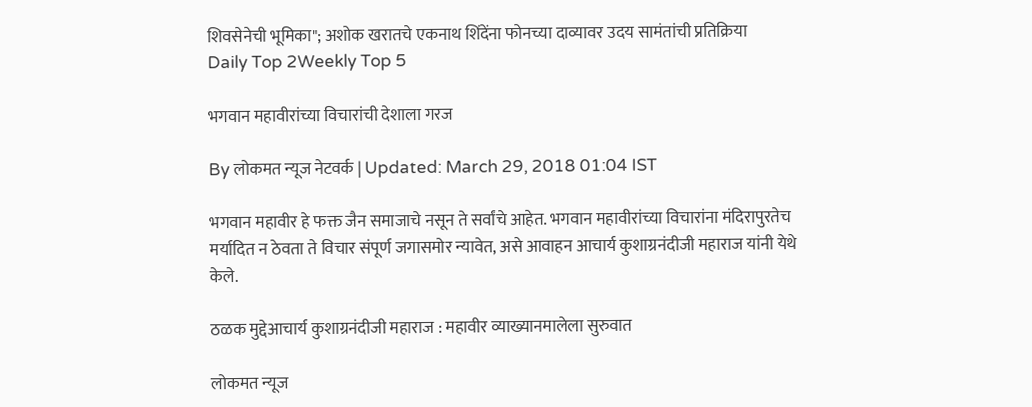शिवसेनेची भूमिका"; अशोक खरातचे एकनाथ शिंदेंना फोनच्या दाव्यावर उदय सामंतांची प्रतिक्रिया
Daily Top 2Weekly Top 5

भगवान महावीरांच्या विचारांची देशाला गरज

By लोकमत न्यूज नेटवर्क | Updated: March 29, 2018 01:04 IST

भगवान महावीर हे फक्त जैन समाजाचे नसून ते सर्वांचे आहेत. भगवान महावीरांच्या विचारांना मंदिरापुरतेच मर्यादित न ठेवता ते विचार संपूर्ण जगासमोर न्यावेत, असे आवाहन आचार्य कुशाग्रनंदीजी महाराज यांनी येथे केले.

ठळक मुद्देआचार्य कुशाग्रनंदीजी महाराज : महावीर व्याख्यानमालेला सुरुवात

लोकमत न्यूज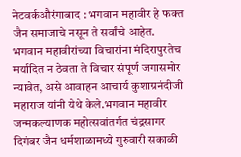नेटवर्कऔरंगाबाद : भगवान महावीर हे फक्त जैन समाजाचे नसून ते सर्वांचे आहेत. भगवान महावीरांच्या विचारांना मंदिरापुरतेच मर्यादित न ठेवता ते विचार संपूर्ण जगासमोर न्यावेत, असे आवाहन आचार्य कुशाग्रनंदीजी महाराज यांनी येथे केले.भगवान महावीर जन्मकल्याणक महोत्सवांतर्गत चंद्रसागर दिगंबर जैन धर्मशाळामध्ये गुरुवारी सकाळी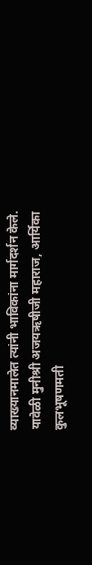व्याख्यानमालेत त्यांनी भाविकांना मार्गदर्शन केले. यावेळी मुनीश्री अजयऋषीजी महाराज, आर्यिका कुलभूषणमती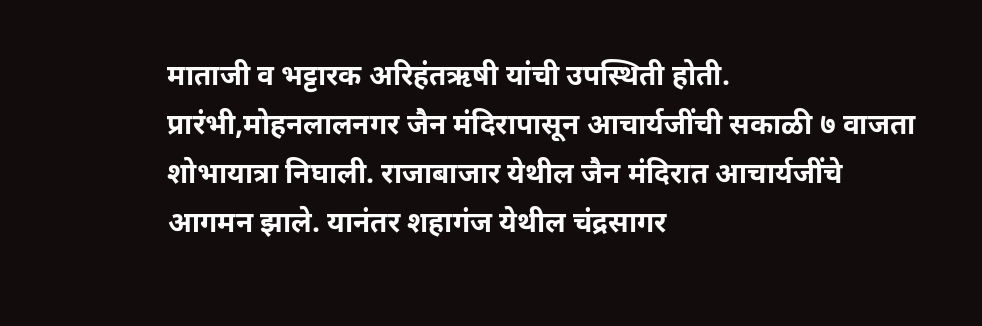माताजी व भट्टारक अरिहंतऋषी यांची उपस्थिती होती. प्रारंभी,मोहनलालनगर जैन मंदिरापासून आचार्यजींची सकाळी ७ वाजता शोभायात्रा निघाली. राजाबाजार येथील जैन मंदिरात आचार्यजींचे आगमन झाले. यानंतर शहागंज येथील चंद्रसागर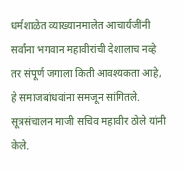धर्मशाळेत व्याख्यानमालेत आचार्यजींनी सर्वांना भगवान महावीरांची देशालाच नव्हे तर संपूर्ण जगाला किती आवश्यकता आहे, हे समाजबांधवांना समजून सांगितले. सूत्रसंचालन माजी सचिव महावीर ठोले यांनी केले.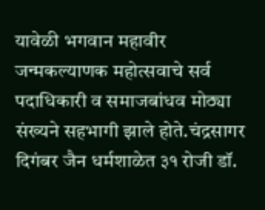यावेळी भगवान महावीर जन्मकल्याणक महोत्सवाचे सर्व पदाधिकारी व समाजबांधव मोठ्या संख्यने सहभागी झाले होते.चंद्रसागर दिगंबर जैन धर्मशाळेत ३१ रोजी डॉ.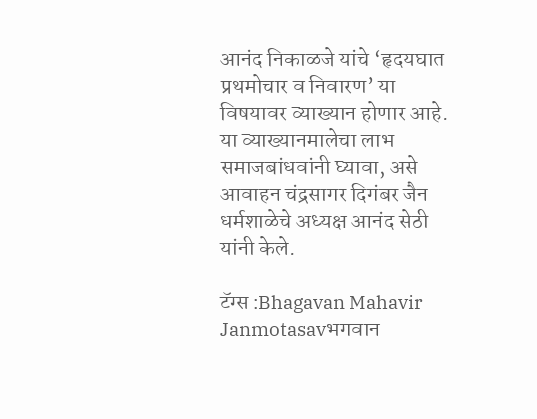आनंद निकाळजे यांचे ‘हृदयघात प्रथमोचार व निवारण’ या विषयावर व्याख्यान होणार आहे. या व्याख्यानमालेचा लाभ समाजबांधवांनी घ्यावा, असे आवाहन चंद्रसागर दिगंबर जैन धर्मशाळेचे अध्यक्ष आनंद सेठी यांनी केले.

टॅग्स :Bhagavan Mahavir Janmotasavभगवान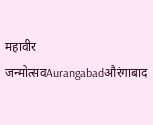महावीर जन्मोत्सवAurangabadऔरंगाबाद